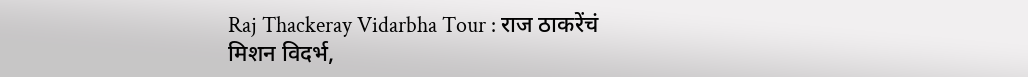Raj Thackeray Vidarbha Tour : राज ठाकरेंचं मिशन विदर्भ,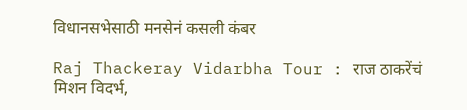विधानसभेसाठी मनसेनं कसली कंबर

Raj Thackeray Vidarbha Tour : राज ठाकरेंचं मिशन विदर्भ,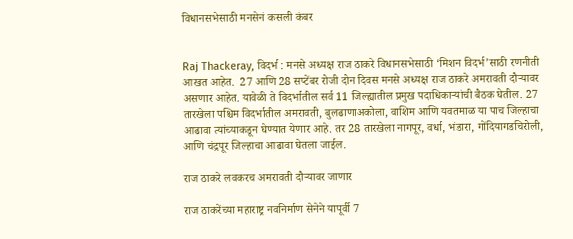विधानसभेसाठी मनसेनं कसली कंबर


Raj Thackeray, विदर्भ : मनसे अध्यक्ष राज ठाकरे विधानसभेसाठी ‘मिशन विदर्भ’साठी रणनीती आखत आहेत.  27 आणि 28 सप्टेंबर रोजी दोन दिवस मनसे अध्यक्ष राज ठाकरे अमरावती दौऱ्यावर असणार आहेत. यावेळी ते विदर्भातील सर्व 11 जिल्ह्यातील प्रमुख पदाधिकाऱ्यांची बैठक घेतील. 27 तारखेला पश्चिम विदर्भातील अमरावती, बुलढाणाअकोला, वाशिम आणि यवतमाळ या पाच जिल्हाचा आढावा त्यांच्याकडून घेण्यात येणार आहे. तर 28 तारखेला नागपूर, वर्धा, भंडारा, गोंदियागडचिरोली, आणि चंद्रपूर जिल्हाचा आढावा घेतला जाईल.

राज ठाकरे लवकरच अमरावती दौऱ्यावर जाणार

राज ठाकरेंच्या महाराष्ट्र नवनिर्माण सेनेने यापूर्वी 7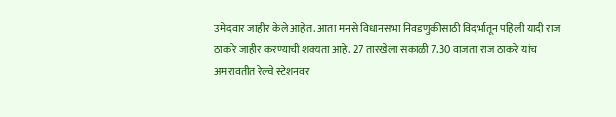उमेदवार जाहीर केले आहेत. आता मनसे विधानसभा निवडणुकीसाठी विदर्भातून पहिली यादी राज ठाकरे जाहीर करण्याची शक्यता आहे. 27 तारखेला सकाळी 7.30 वाजता राज ठाकरे यांच अमरावतीत रेल्वे स्टेशनवर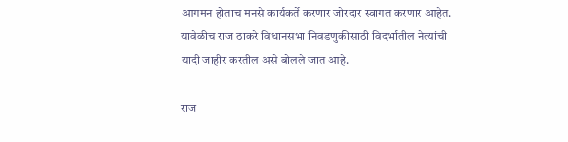आगमन होताच मनसे कार्यकर्ते करणार जोरदार स्वागत करणार आहेत. यावेळीच राज ठाकरे विधानसभा निवडणुकीसाठी विदर्भातील नेत्यांची यादी जाहीर करतील असे बोलले जात आहे.

राज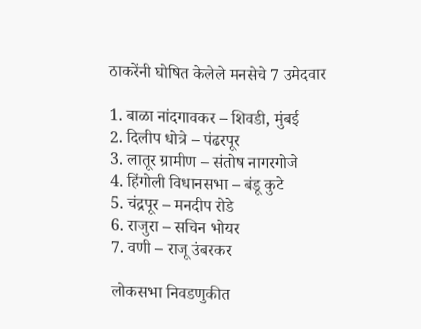ठाकरेंनी घोषित केलेले मनसेचे 7 उमेदवार

1. बाळा नांदगावकर – शिवडी, मुंबई
2. दिलीप धोत्रे – पंढरपूर
3. लातूर ग्रामीण – संतोष नागरगोजे
4. हिंगोली विधानसभा – बंडू कुटे
5. चंद्रपूर – मनदीप रोडे
6. राजुरा – सचिन भोयर
7. वणी – राजू उंबरकर

लोकसभा निवडणुकीत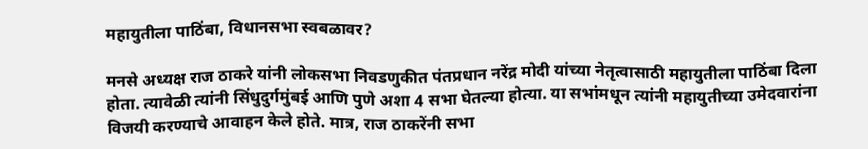महायुतीला पाठिंबा, विधानसभा स्वबळावर?

मनसे अध्यक्ष राज ठाकरे यांनी लोकसभा निवडणुकीत पंतप्रधान नरेंद्र मोदी यांच्या नेतृत्वासाठी महायुतीला पाठिंबा दिला होता. त्यावेळी त्यांनी सिंधुदुर्गमुंबई आणि पुणे अशा 4 सभा घेतल्या होत्या. या सभांमधून त्यांनी महायुतीच्या उमेदवारांना विजयी करण्याचे आवाहन केले होते. मात्र, राज ठाकरेंनी सभा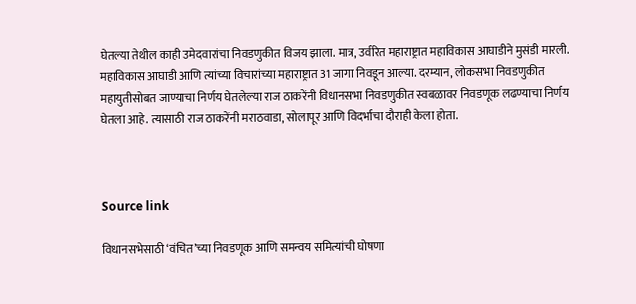घेतल्या तेथील काही उमेदवारांचा निवडणुकीत विजय झाला. मात्र, उर्वरित महाराष्ट्रात महाविकास आघाडीने मुसंडी मारली. महाविकास आघाडी आणि त्यांच्या विचारांच्या महाराष्ट्रात 31 जागा निवडून आल्या. दरम्यान, लोकसभा निवडणुकीत महायुतीसोबत जाण्याचा निर्णय घेतलेल्या राज ठाकरेंनी विधानसभा निवडणुकीत स्वबळावर निवडणूक लढण्याचा निर्णय घेतला आहे. त्यासाठी राज ठाकरेंनी मराठवाडा, सोलापूर आणि विदर्भाचा दौराही केला होता.



Source link

विधानसभेसाठी ‘वंचित’च्या निवडणूक आणि समन्वय समित्यांची घोषणा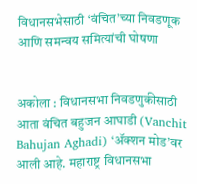विधानसभेसाठी ‘वंचित’च्या निवडणूक आणि समन्वय समित्यांची घोषणा


अकोला : विधानसभा निवडणुकीसाठी आता वंचित बहुजन आघाडी (Vanchit Bahujan Aghadi) ‘ॲक्शन मोड’वर आली आहे. महाराष्ट्र विधानसभा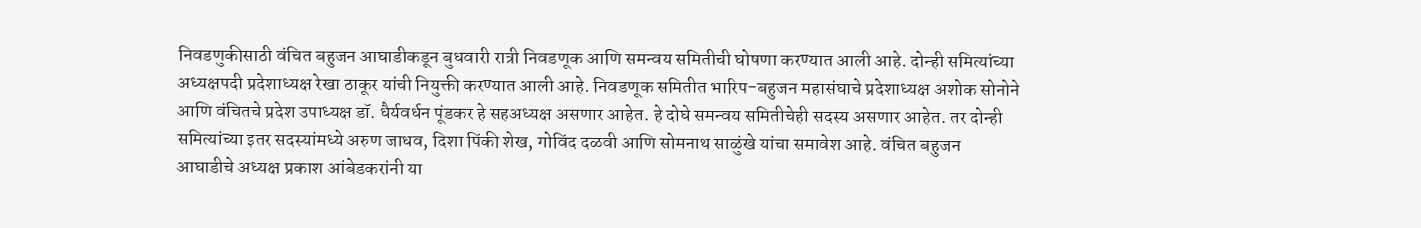निवडणुकीसाठी वंचित बहुजन आघाडीकडून बुधवारी रात्री निवडणूक आणि समन्वय समितीची घोषणा करण्यात आली आहे. दोन्ही समित्यांच्या अध्यक्षपदी प्रदेशाध्यक्ष रेखा ठाकूर यांची नियुक्ती करण्यात आली आहे. निवडणूक समितीत भारिप-बहुजन महासंघाचे प्रदेशाध्यक्ष अशोक सोनोने आणि वंचितचे प्रदेश उपाध्यक्ष डॉ. धैर्यवर्धन पूंडकर हे सहअध्यक्ष असणार आहेत. हे दोघे समन्वय समितीचेही सदस्य असणार आहेत. तर दोन्ही समित्यांच्या इतर सदस्यांमध्ये अरुण जाधव, दिशा पिंकी शेख, गोविंद दळवी आणि सोमनाथ साळुंखे यांचा समावेश आहे. वंचित बहुजन आघाडीचे अध्यक्ष प्रकाश आंबेडकरांनी या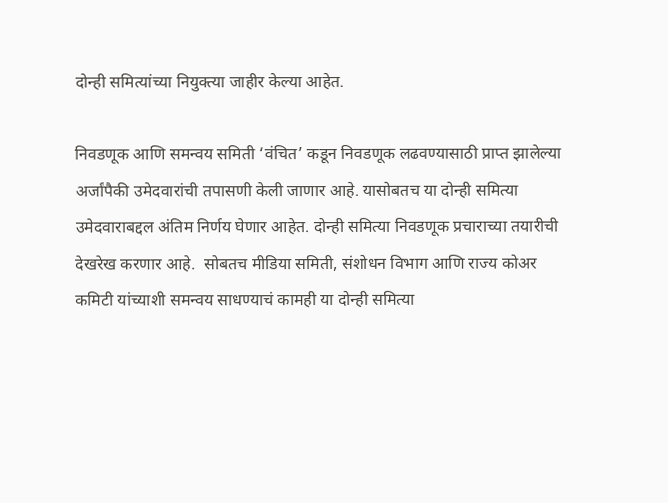दोन्ही समित्यांच्या नियुक्त्या जाहीर केल्या आहेत.

निवडणूक आणि समन्वय समिती ‘वंचित’ कडून निवडणूक लढवण्यासाठी प्राप्त झालेल्या अर्जांपैकी उमेदवारांची तपासणी केली जाणार आहे. यासोबतच या दोन्ही समित्या उमेदवाराबद्दल अंतिम निर्णय घेणार आहेत. दोन्ही समित्या निवडणूक प्रचाराच्या तयारीची देखरेख करणार आहे.  सोबतच मीडिया समिती, संशोधन विभाग आणि राज्य कोअर कमिटी यांच्याशी समन्वय साधण्याचं कामही या दोन्ही समित्या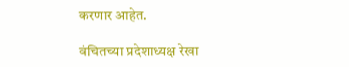करणार आहेत.

वंचितच्या प्रदेशाध्यक्ष रेखा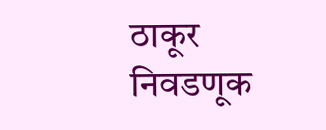ठाकूर निवडणूक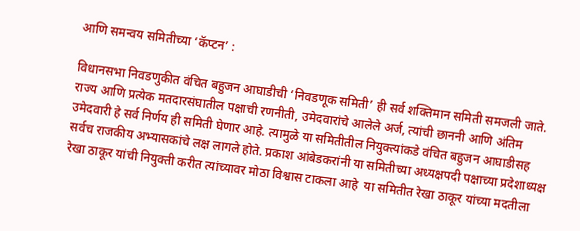आणि समन्वय समितीच्या ‘कॅप्टन’ :

विधानसभा निवडणुकीत वंचित बहुजन आघाडीची ‘निवडणूक समिती’ ही सर्व शक्तिमान समिती समजली जाते. राज्य आणि प्रत्येक मतदारसंघातील पक्षाची रणनीती, उमेदवारांचे आलेले अर्ज, त्यांची छाननी आणि अंतिम उमेदवारी हे सर्व निर्णय ही समिती घेणार आहे. त्यामुळे या समितीतील नियुक्त्यांकडे वंचित बहुजन आघाडीसह सर्वच राजकीय अभ्यासकांचे लक्ष लागले होते. प्रकाश आंबेडकरांनी या समितीच्या अध्यक्षपदी पक्षाच्या प्रदेशाध्यक्ष रेखा ठाकूर यांची नियुक्ती करीत त्यांच्यावर मोठा विश्वास टाकला आहे ‌ या समितीत रेखा ठाकूर यांच्या मदतीला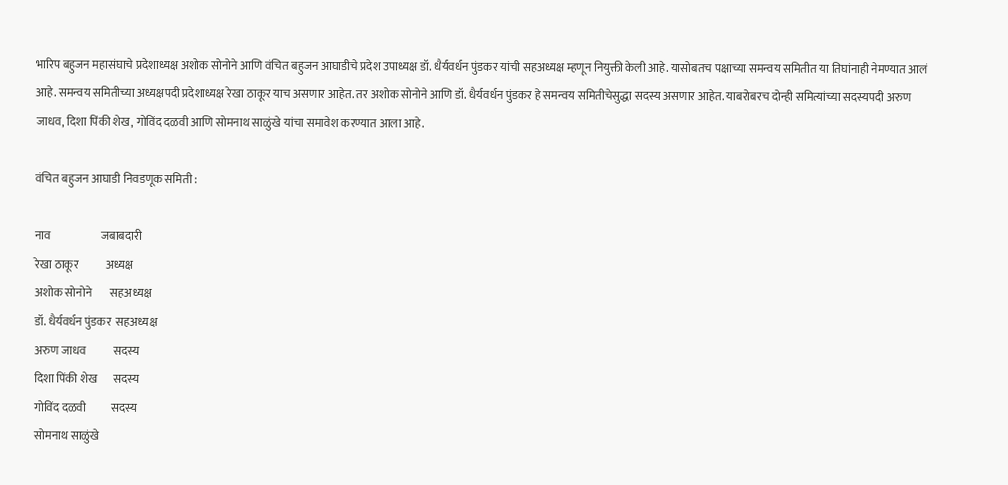भारिप बहुजन महासंघाचे प्रदेशाध्यक्ष अशोक सोनोने आणि वंचित बहुजन आघाडीचे प्रदेश उपाध्यक्ष डॉ. धैर्यवर्धन पुंडकर यांची सहअध्यक्ष म्हणून नियुक्ती केली आहे. यासोबतच पक्षाच्या समन्वय समितीत या तिघांनाही नेमण्यात आलं आहे. समन्वय समितीच्या अध्यक्षपदी प्रदेशाध्यक्ष रेखा ठाकूर याच असणार आहेत. तर अशोक सोनोने आणि डॉ. धैर्यवर्धन पुंडकर हे समन्वय समितीचेसुद्धा सदस्य असणार आहेत. याबरोबरच दोन्ही समित्यांच्या सदस्यपदी अरुण जाधव, दिशा पिंकी शेख, गोविंद दळवी आणि सोमनाथ साळुंखे यांचा समावेश करण्यात आला आहे.

वंचित बहुजन आघाडी निवडणूक समिती :

नाव                      जबाबदारी
रेखा ठाकूर            अध्यक्ष
अशोक सोनोने        सहअध्यक्ष
डॉ. धैर्यवर्धन पुंडकर  सहअध्यक्ष
अरुण जाधव            सदस्य
दिशा पिंकी शेख       सदस्य
गोविंद दळवी           सदस्य
सोमनाथ साळुंखे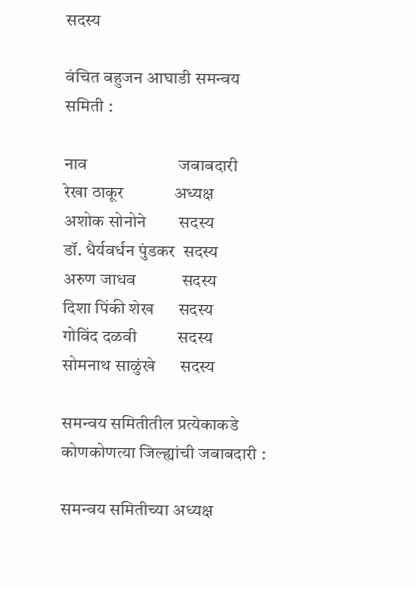सदस्य

वंचित बहुजन आघाडी समन्वय समिती :

नाव                      जबाबदारी
रेखा ठाकूर            अध्यक्ष
अशोक सोनोने        सदस्य
डॉ. धैर्यवर्धन पुंडकर  सदस्य
अरुण जाधव           सदस्य
दिशा पिंकी शेख      सदस्य
गोविंद दळवी          सदस्य
सोमनाथ साळुंखे      सदस्य

समन्वय समितीतील प्रत्येकाकडे कोणकोणत्या जिल्ह्यांची जबाबदारी :

समन्वय समितीच्या अध्यक्ष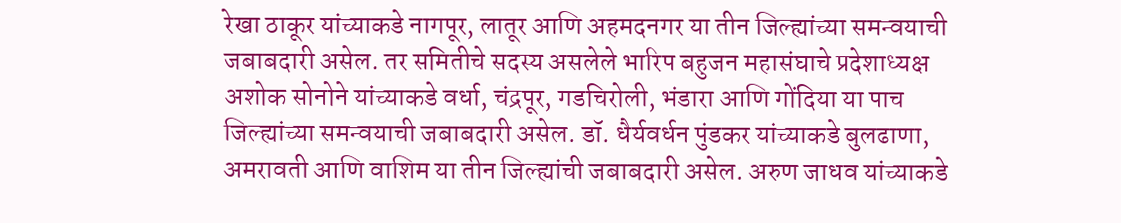रेखा ठाकूर यांच्याकडे नागपूर, लातूर आणि अहमदनगर या तीन जिल्ह्यांच्या समन्वयाची जबाबदारी असेल. तर समितीचे सदस्य असलेले भारिप बहुजन महासंघाचे प्रदेशाध्यक्ष अशोक सोनोने यांच्याकडे वर्धा, चंद्रपूर, गडचिरोली, भंडारा आणि गोंदिया या पाच जिल्ह्यांच्या समन्वयाची जबाबदारी असेल. डॉ. धैर्यवर्धन पुंडकर यांच्याकडे बुलढाणा, अमरावती आणि वाशिम या तीन जिल्ह्यांची जबाबदारी असेल. अरुण जाधव यांच्याकडे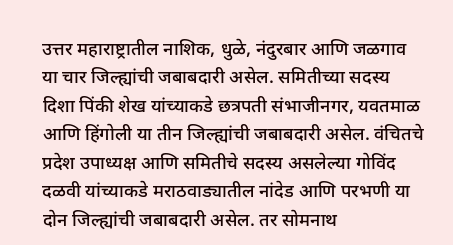उत्तर महाराष्ट्रातील नाशिक, धुळे, नंदुरबार आणि जळगाव या चार जिल्ह्यांची जबाबदारी असेल. समितीच्या सदस्य दिशा पिंकी शेख यांच्याकडे छत्रपती संभाजीनगर, यवतमाळ आणि हिंगोली या तीन जिल्ह्यांची जबाबदारी असेल. वंचितचे प्रदेश उपाध्यक्ष आणि समितीचे सदस्य असलेल्या गोविंद दळवी यांच्याकडे मराठवाड्यातील नांदेड आणि परभणी या दोन जिल्ह्यांची जबाबदारी असेल. तर सोमनाथ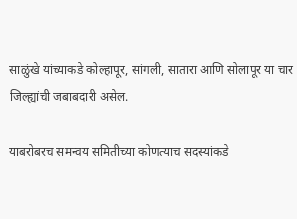साळुंखे यांच्याकडे कोल्हापूर, सांगली, सातारा आणि सोलापूर या चार जिल्ह्यांची जबाबदारी असेल.

याबरोबरच समन्वय समितीच्या कोणत्याच सदस्यांकडे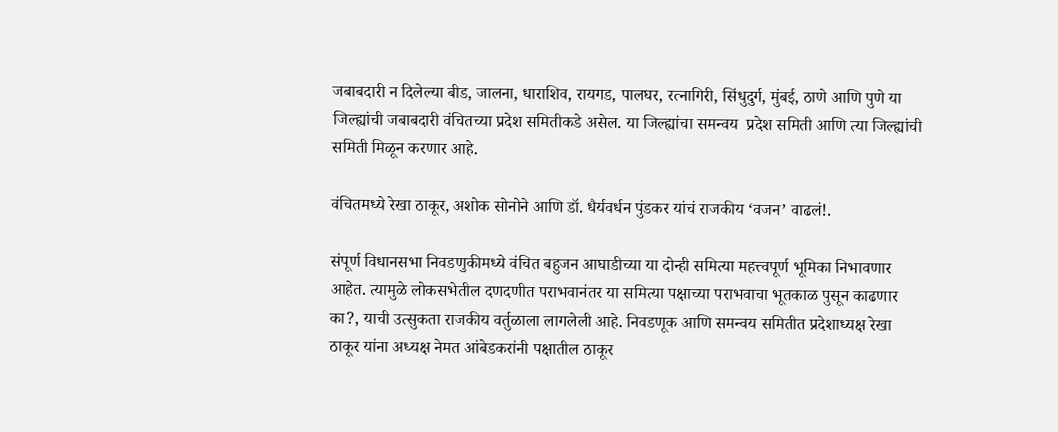जबाबदारी न दिलेल्या बीड, जालना, धाराशिव, रायगड, पालघर, रत्नागिरी, सिंधुदुर्ग, मुंबई, ठाणे आणि पुणे या जिल्ह्यांची जबाबदारी वंचितच्या प्रदेश समितीकडे असेल. या जिल्ह्यांचा समन्वय  प्रदेश समिती आणि त्या जिल्ह्यांची समिती मिळून करणार आहे.

वंचितमध्ये रेखा ठाकूर, अशोक सोनोने आणि डॉ. धैर्यवर्धन पुंडकर यांचं राजकीय ‘वजन’ वाढलं!.

संपूर्ण विधानसभा निवडणुकीमध्ये वंचित बहुजन आघाडीच्या या दोन्ही समित्या महत्त्वपूर्ण भूमिका निभावणार आहेत. त्यामुळे लोकसभेतील दणदणीत पराभवानंतर या समित्या पक्षाच्या पराभवाचा भूतकाळ पुसून काढणार का?, याची उत्सुकता राजकीय वर्तुळाला लागलेली आहे. निवडणूक आणि समन्वय समितीत प्रदेशाध्यक्ष रेखा ठाकूर यांना अध्यक्ष नेमत आंबेडकरांनी पक्षातील ठाकूर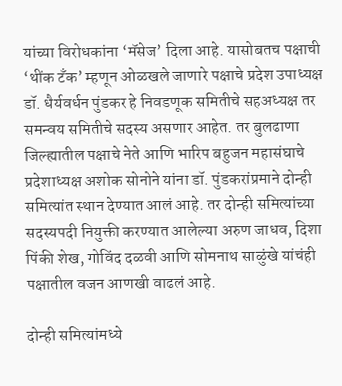यांच्या विरोधकांना ‘मॅसेज’ दिला आहे. यासोबतच पक्षाची ‘थींक टॅंक’ म्हणून ओळखले जाणारे पक्षाचे प्रदेश उपाध्यक्ष डॉ. धैर्यवर्धन पुंडकर हे निवडणूक समितीचे सहअध्यक्ष तर समन्वय समितीचे सदस्य असणार आहेत. तर बुलढाणा जिल्ह्यातील पक्षाचे नेते आणि भारिप बहुजन महासंघाचे प्रदेशाध्यक्ष अशोक सोनोने यांना डॉ. पुंडकरांप्रमाने दोन्ही समित्यांत स्थान देण्यात आलं आहे. तर दोन्ही समित्यांच्या सदस्यपदी नियुक्ती करण्यात आलेल्या अरुण जाधव, दिशा पिंकी शेख, गोविंद दळवी आणि सोमनाथ साळुंखे यांचंही पक्षातील वजन आणखी वाढलं आहे.

दोन्ही समित्यांमध्ये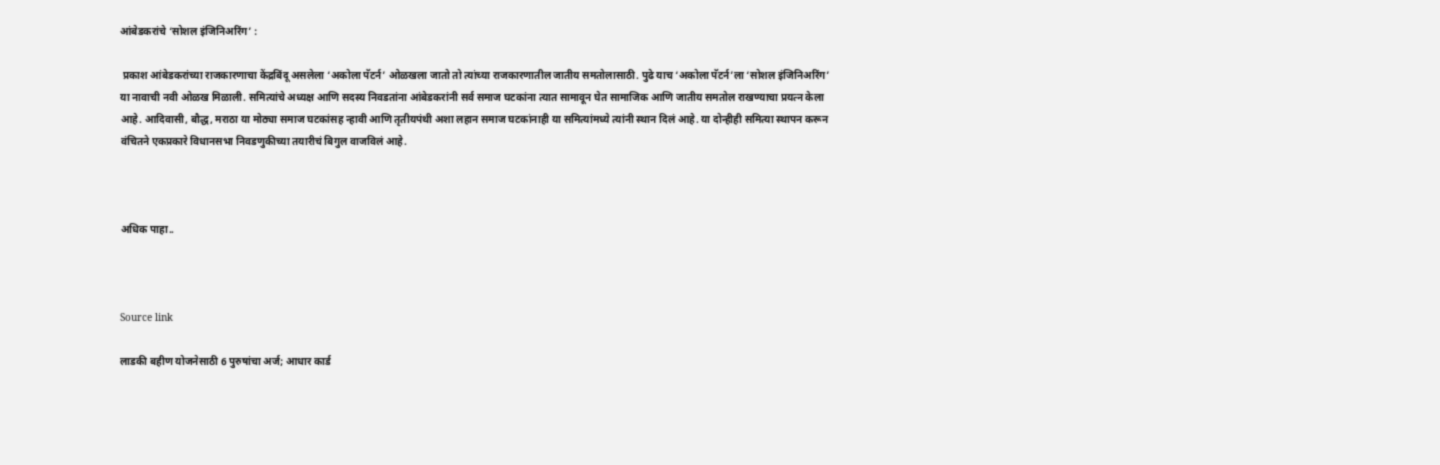आंबेडकरांचे ‘सोशल इंजिनिअरिंग’ :

 प्रकाश आंबेडकरांच्या राजकारणाचा केंद्रबिंदू असलेला ‘अकोला पॅटर्न’ ओळखला जातो तो त्यांच्या राजकारणातील जातीय समतोलासाठी. पुढे याच ‘अकोला पॅटर्न’ला ‘सोशल इंजिनिअरिंग’ या नावाची नवी ओळख मिळाली. समित्यांचे अध्यक्ष आणि सदस्य निवडतांना आंबेडकरांनी सर्व समाज घटकांना त्यात सामावून घेत सामाजिक आणि जातीय समतोल राखण्याचा प्रयत्न केला आहे. आदिवासी, बौद्ध, मराठा या मोठ्या समाज घटकांसह न्हावी आणि तृतीयपंथी अशा लहान समाज घटकांनाही या समित्यांमध्ये त्यांनी स्थान दिलं आहे. या दोन्हीही समित्या स्थापन करून वंचितने एकप्रकारे विधानसभा निवडणुकीच्या तयारीचं बिगुल वाजविलं आहे.



अधिक पाहा..



Source link

लाडकी बहीण योजनेसाठी 6 पुरुषांचा अर्ज; आधार कार्ड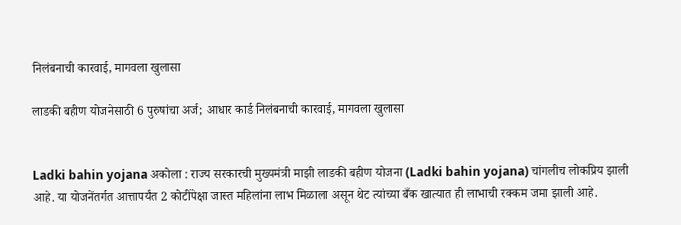निलंबनाची कारवाई, मागवला खुलासा

लाडकी बहीण योजनेसाठी 6 पुरुषांचा अर्ज; आधार कार्ड निलंबनाची कारवाई, मागवला खुलासा


Ladki bahin yojana अकोला : राज्य सरकारची मुख्यमंत्री माझी लाडकी बहीण योजना (Ladki bahin yojana) चांगलीच लोकप्रिय झाली आहे. या योजनेंतर्गत आत्तापर्यंत 2 कोटींपेक्षा जास्त महिलांना लाभ मिळाला असून थेट त्यांच्या बँक खात्यात ही लाभाची रक्कम जमा झाली आहे.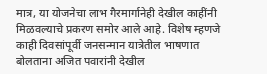मात्र, या योजनेचा लाभ गैरमार्गानेही देखील काहींनी मिळवल्याचे प्रकरण समोर आले आहे. विशेष म्हणजे काही दिवसांपूर्वी जनसन्मान यात्रेतील भाषणात बोलताना अजित पवारांनी देखील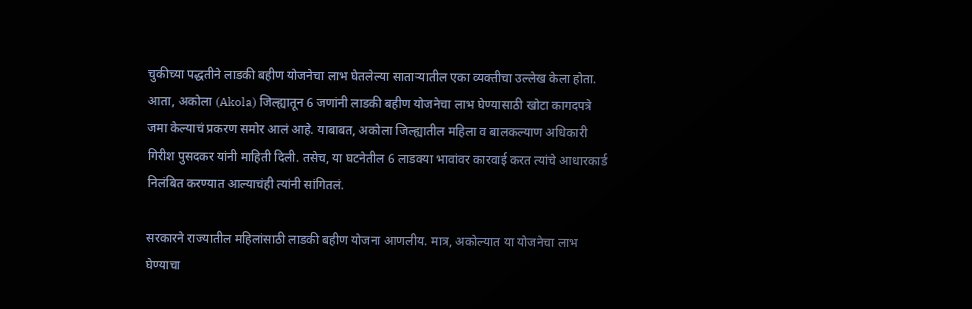चुकीच्या पद्धतीने लाडकी बहीण योजनेचा लाभ घेतलेल्या साताऱ्यातील एका व्यक्तीचा उल्लेख केला होता. आता, अकोला (Akola) जिल्ह्यातून 6 जणांनी लाडकी बहीण योजनेचा लाभ घेण्यासाठी खोटा कागदपत्रे जमा केल्याचं प्रकरण समोर आलं आहे. याबाबत, अकोला जिल्ह्यातील महिला व बालकल्याण अधिकारी गिरीश पुसदकर यांनी माहिती दिली. तसेच, या घटनेतील 6 लाडक्या भावांवर कारवाई करत त्यांचे आधारकार्ड निलंबित करण्यात आल्याचंही त्यांनी सांगितलं.

सरकारने राज्यातील महिलांसाठी लाडकी बहीण योजना आणलीय. मात्र, अकोल्यात या योजनेचा लाभ घेण्याचा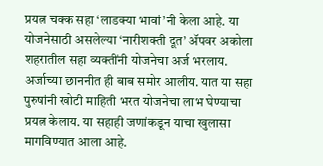प्रयत्न चक्क सहा ‘लाडक्या भावां’नी केला आहे. या योजनेसाठी असलेल्या ‘नारीशक्ती दूत’ ॲपवर अकोला शहरातील सहा व्यक्तींनी योजनेचा अर्ज भरलाय. अर्जाच्या छाननीत ही बाब समोर आलीय. यात या सहा पुरुषांनी खोटी माहिती भरत योजनेचा लाभ घेण्याचा प्रयत्न केलाय. या सहाही जणांकडून याचा खुलासा मागविण्यात आला आहे.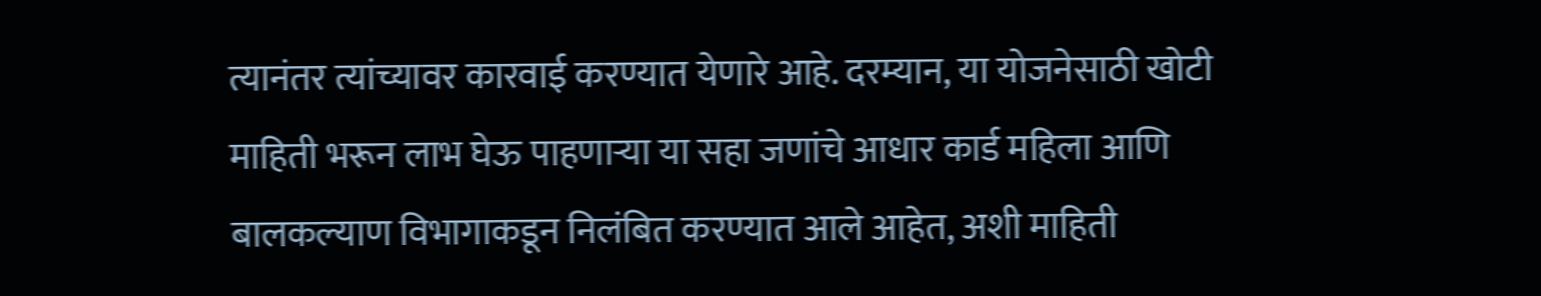त्यानंतर त्यांच्यावर कारवाई करण्यात येणारे आहे. दरम्यान, या योजनेसाठी खोटी माहिती भरून लाभ घेऊ पाहणाऱ्या या सहा जणांचे आधार कार्ड महिला आणि बालकल्याण विभागाकडून निलंबित करण्यात आले आहेत, अशी माहिती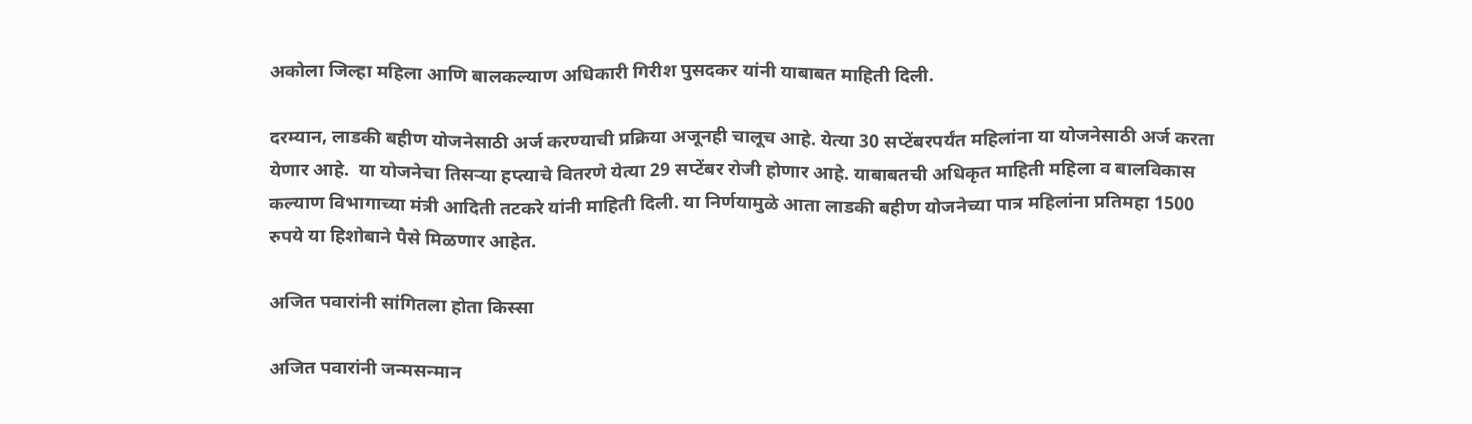अकोला जिल्हा महिला आणि बालकल्याण अधिकारी गिरीश पुसदकर यांनी याबाबत माहिती दिली.

दरम्यान, लाडकी बहीण योजनेसाठी अर्ज करण्याची प्रक्रिया अजूनही चालूच आहे. येत्या 30 सप्टेंबरपर्यंत महिलांना या योजनेसाठी अर्ज करता येणार आहे.  या योजनेचा तिसऱ्या हप्त्याचे वितरणे येत्या 29 सप्टेंबर रोजी होणार आहे. याबाबतची अधिकृत माहिती महिला व बालविकास कल्याण विभागाच्या मंत्री आदिती तटकरे यांनी माहिती दिली. या निर्णयामुळे आता लाडकी बहीण योजनेच्या पात्र महिलांना प्रतिमहा 1500 रुपये या हिशोबाने पैसे मिळणार आहेत.

अजित पवारांनी सांगितला होता किस्सा

अजित पवारांनी जन्मसन्मान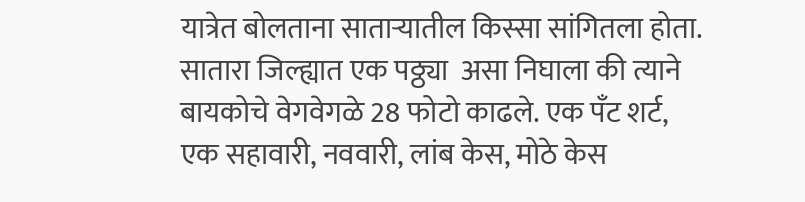यात्रेत बोलताना साताऱ्यातील किस्सा सांगितला होता. सातारा जिल्ह्यात एक पठ्ठ्या  असा निघाला की त्याने बायकोचे वेगवेगळे 28 फोटो काढले. एक पँट शर्ट,  एक सहावारी, नववारी, लांब केस, मोठे केस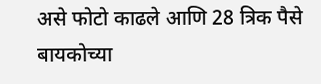असे फोटो काढले आणि 28 त्रिक पैसे बायकोच्या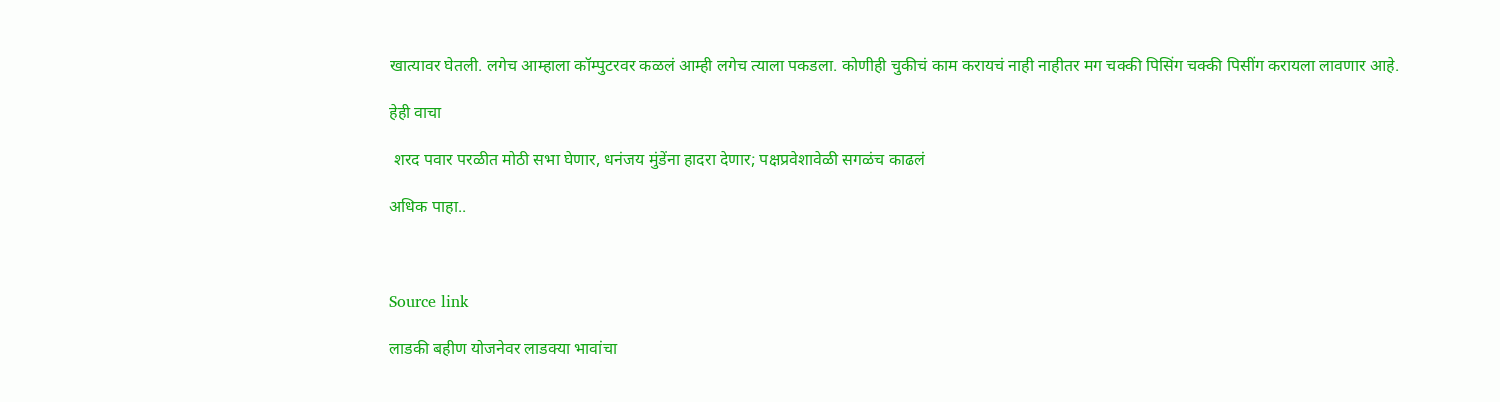खात्यावर घेतली. लगेच आम्हाला कॉम्पुटरवर कळलं आम्ही लगेच त्याला पकडला. कोणीही चुकीचं काम करायचं नाही नाहीतर मग चक्की पिसिंग चक्की पिसींग करायला लावणार आहे.

हेही वाचा

 शरद पवार परळीत मोठी सभा घेणार, धनंजय मुंडेंना हादरा देणार; पक्षप्रवेशावेळी सगळंच काढलं

अधिक पाहा..



Source link

लाडकी बहीण योजनेवर लाडक्या भावांचा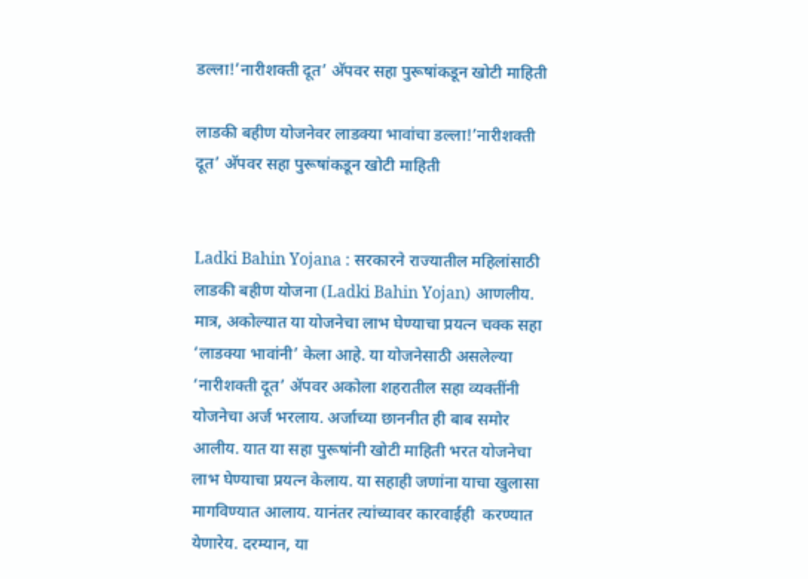डल्ला!’नारीशक्ती दूत’ अ‍ॅपवर सहा पुरूषांकडून खोटी माहिती

लाडकी बहीण योजनेवर लाडक्या भावांचा डल्ला!’नारीशक्ती दूत’ अ‍ॅपवर सहा पुरूषांकडून खोटी माहिती


Ladki Bahin Yojana : सरकारने राज्यातील महिलांसाठी लाडकी बहीण योजना (Ladki Bahin Yojan) आणलीय. मात्र, अकोल्यात या योजनेचा लाभ घेण्याचा प्रयत्न चक्क सहा ‘लाडक्या भावांनी’ केला आहे. या योजनेसाठी असलेल्या ‘नारीशक्ती दूत’ ॲपवर अकोला शहरातील सहा व्यक्तींनी योजनेचा अर्ज भरलाय. अर्जाच्या छाननीत ही बाब समोर आलीय. यात या सहा पुरूषांनी खोटी माहिती भरत योजनेचा लाभ घेण्याचा प्रयत्न केलाय. या सहाही जणांना याचा खुलासा मागविण्यात आलाय. यानंतर त्यांच्यावर कारवाईही  करण्यात येणारेय. दरम्यान, या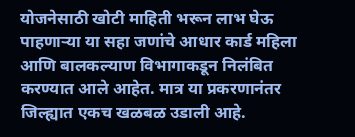योजनेसाठी खोटी माहिती भरून लाभ घेऊ पाहणाऱ्या या सहा जणांचे आधार कार्ड महिला आणि बालकल्याण विभागाकडून निलंबित करण्यात आले आहेत. मात्र या प्रकरणानंतर जिल्ह्यात एकच खळबळ उडाली आहे.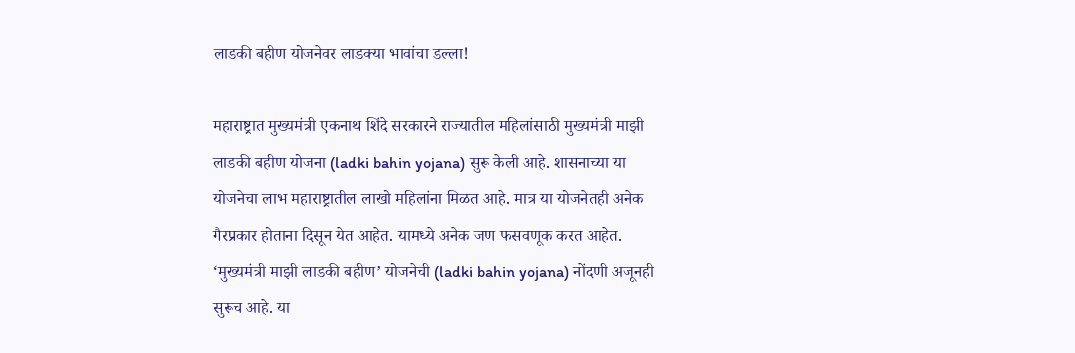लाडकी बहीण योजनेवर लाडक्या भावांचा डल्ला!

महाराष्ट्रात मुख्यमंत्री एकनाथ शिंदे सरकारने राज्यातील महिलांसाठी मुख्यमंत्री माझी लाडकी बहीण योजना (ladki bahin yojana) सुरू केली आहे. शासनाच्या या योजनेचा लाभ महाराष्ट्रातील लाखो महिलांना मिळत आहे. मात्र या योजनेतही अनेक गैरप्रकार होताना दिसून येत आहेत. यामध्ये अनेक जण फसवणूक करत आहेत. ‘मुख्यमंत्री माझी लाडकी बहीण’ योजनेची (ladki bahin yojana) नोंदणी अजूनही सुरूच आहे. या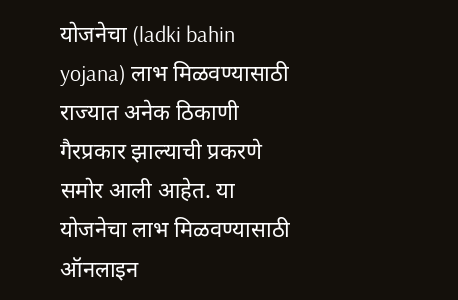योजनेचा (ladki bahin yojana) लाभ मिळवण्यासाठी राज्यात अनेक ठिकाणी गैरप्रकार झाल्याची प्रकरणे समोर आली आहेत. या योजनेचा लाभ मिळवण्यासाठी ऑनलाइन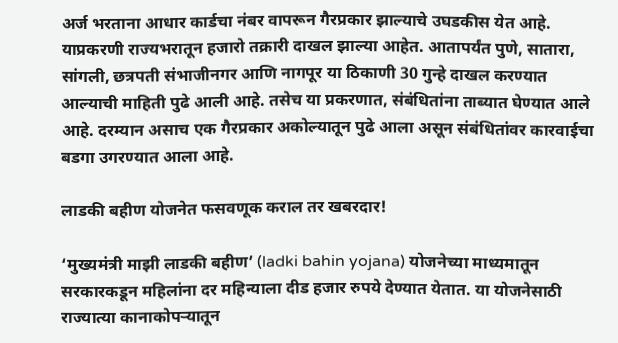अर्ज भरताना आधार कार्डचा नंबर वापरून गैरप्रकार झाल्याचे उघडकीस येत आहे. याप्रकरणी राज्यभरातून हजारो तक्रारी दाखल झाल्या आहेत. आतापर्यंत पुणे, सातारा, सांगली, छत्रपती संभाजीनगर आणि नागपूर या ठिकाणी 30 गुन्हे दाखल करण्यात आल्याची माहिती पुढे आली आहे. तसेच या प्रकरणात, संबंधितांना ताब्यात घेण्यात आले आहे. दरम्यान असाच एक गैरप्रकार अकोल्यातून पुढे आला असून संबंधितांवर कारवाईचा बडगा उगरण्यात आला आहे.

लाडकी बहीण योजनेत फसवणूक कराल तर खबरदार!

‘मुख्यमंत्री माझी लाडकी बहीण’ (ladki bahin yojana) योजनेच्या माध्यमातून सरकारकडून महिलांना दर महिन्याला दीड हजार रुपये देण्यात येतात. या योजनेसाठी राज्यात्या कानाकोपऱ्यातून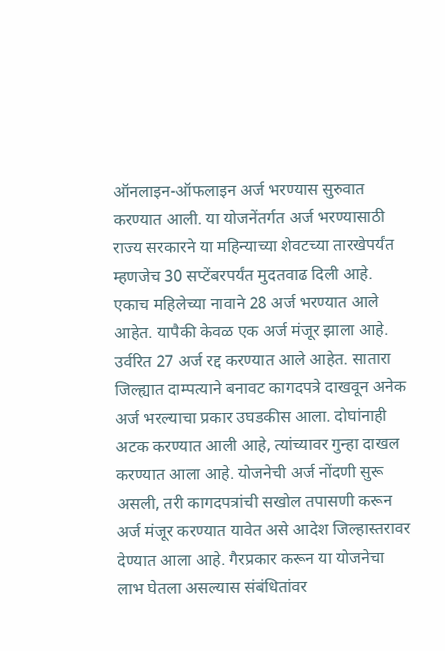ऑनलाइन-ऑफलाइन अर्ज भरण्यास सुरुवात करण्यात आली. या योजनेंतर्गत अर्ज भरण्यासाठी राज्य सरकारने या महिन्याच्या शेवटच्या तारखेपर्यंत म्हणजेच 30 सप्टेंबरपर्यंत मुदतवाढ दिली आहे. एकाच महिलेच्या नावाने 28 अर्ज भरण्यात आले आहेत. यापैकी केवळ एक अर्ज मंजूर झाला आहे. उर्वरित 27 अर्ज रद्द करण्यात आले आहेत. सातारा जिल्ह्यात दाम्पत्याने बनावट कागदपत्रे दाखवून अनेक अर्ज भरल्याचा प्रकार उघडकीस आला. दोघांनाही अटक करण्यात आली आहे, त्यांच्यावर गुन्हा दाखल करण्यात आला आहे. योजनेची अर्ज नोंदणी सुरू असली, तरी कागदपत्रांची सखोल तपासणी करून अर्ज मंजूर करण्यात यावेत असे आदेश जिल्हास्तरावर देण्यात आला आहे. गैरप्रकार करून या योजनेचा लाभ घेतला असल्यास संबंधितांवर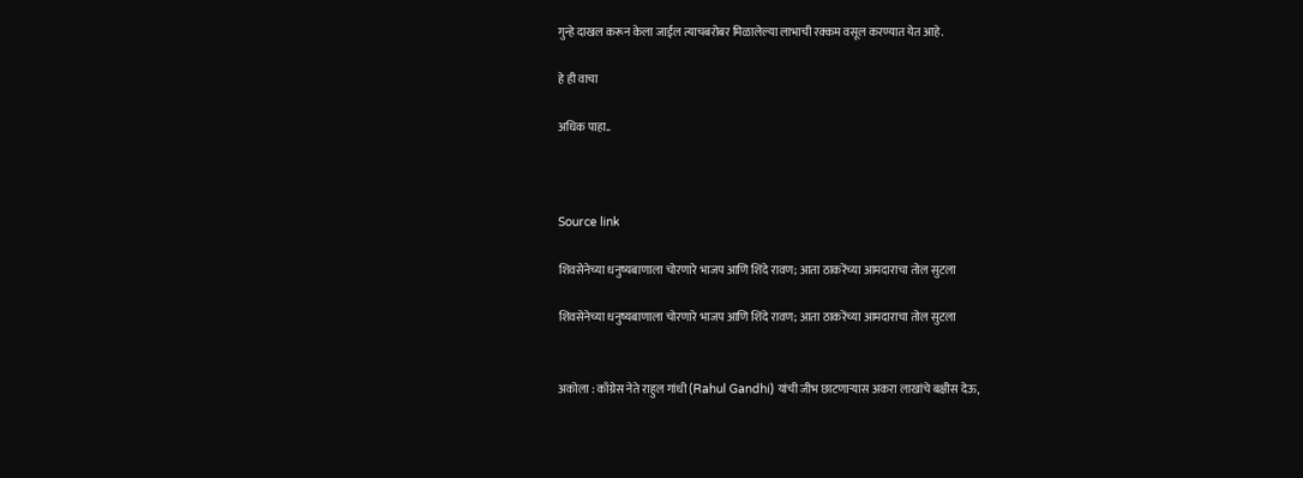गुन्हे दाखल करून केला जाईल त्याचबरोबर मिळालेल्या लाभाची रक्कम वसूल करण्यात येत आहे.

हे ही वाचा

अधिक पाहा..



Source link

शिवसेनेच्या धनुष्यबाणाला चोरणारे भाजप आणि शिंदे रावण; आता ठाकरेंच्या आमदाराचा तोल सुटला

शिवसेनेच्या धनुष्यबाणाला चोरणारे भाजप आणि शिंदे रावण; आता ठाकरेंच्या आमदाराचा तोल सुटला


अकोला : काँग्रेस नेते राहुल गांधी (Rahul Gandhi) यांची जीभ छाटणाऱ्यास अकरा लाखांचे बक्षीस देऊ,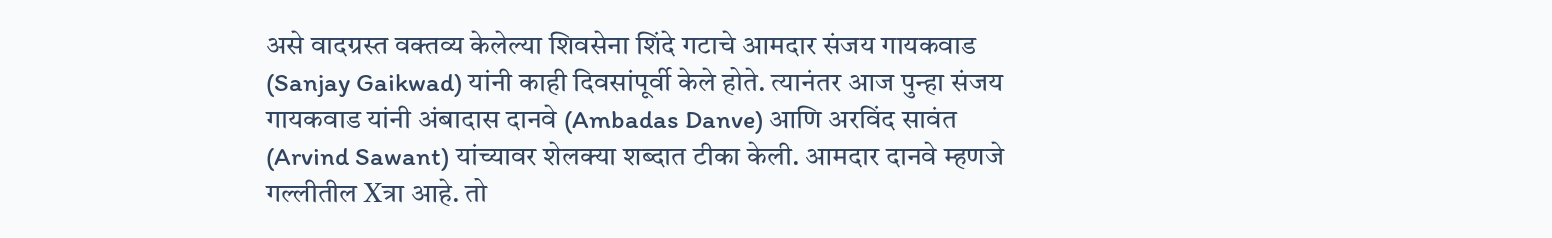असे वादग्रस्त वक्तव्य केलेल्या शिवसेना शिंदे गटाचे आमदार संजय गायकवाड (Sanjay Gaikwad) यांनी काही दिवसांपूर्वी केले होते. त्यानंतर आज पुन्हा संजय गायकवाड यांनी अंबादास दानवे (Ambadas Danve) आणि अरविंद सावंत (Arvind Sawant) यांच्यावर शेलक्या शब्दात टीका केली. आमदार दानवे म्हणजे गल्लीतील Xत्रा आहे. तो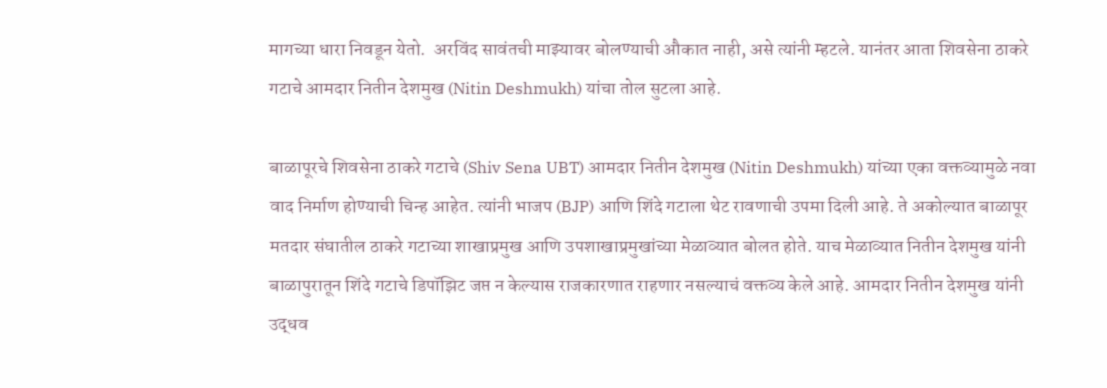मागच्या धारा निवडून येतो.  अरविंद सावंतची माझ्यावर बोलण्याची औकात नाही, असे त्यांनी म्हटले. यानंतर आता शिवसेना ठाकरे गटाचे आमदार नितीन देशमुख (Nitin Deshmukh) यांचा तोल सुटला आहे.

बाळापूरचे शिवसेना ठाकरे गटाचे (Shiv Sena UBT) आमदार नितीन देशमुख (Nitin Deshmukh) यांच्या एका वक्तव्यामुळे नवा वाद निर्माण होण्याची चिन्ह आहेत. त्यांनी भाजप (BJP) आणि शिंदे गटाला थेट रावणाची उपमा दिली आहे. ते अकोल्यात बाळापूर मतदार संघातील ठाकरे गटाच्या शाखाप्रमुख आणि उपशाखाप्रमुखांच्या मेळाव्यात बोलत होते. याच मेळाव्यात नितीन देशमुख यांनी बाळापुरातून शिंदे गटाचे डिपॉझिट जप्त न केल्यास राजकारणात राहणार नसल्याचं वक्तव्य केले आहे. आमदार नितीन देशमुख यांनी उद्धव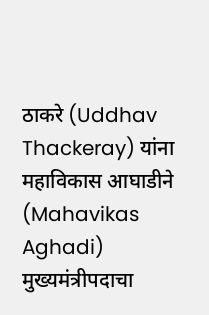ठाकरे (Uddhav Thackeray) यांना महाविकास आघाडीने (Mahavikas Aghadi) मुख्यमंत्रीपदाचा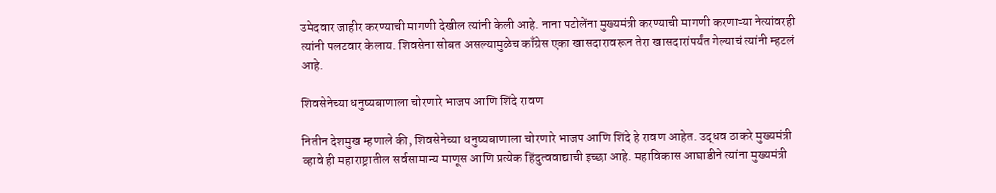उमेदवार जाहीर करण्याची मागणी देखील त्यांनी केली आहे. नाना पटोलेंना मुख्यमंत्री करण्याची मागणी करणाऱ्या नेत्यांवरही त्यांनी पलटवार केलाय. शिवसेना सोबत असल्यामुळेच काँग्रेस एका खासदारावरून तेरा खासदारांपर्यंत गेल्याचं त्यांनी म्हटलं आहे.

शिवसेनेच्या धनुष्यबाणाला चोरणारे भाजप आणि शिंदे रावण

नितीन देशमुख म्हणाले की, शिवसेनेच्या धनुष्यबाणाला चोरणारे भाजप आणि शिंदे हे रावण आहेत. उद्धव ठाकरे मुख्यमंत्री व्हावे ही महाराष्ट्रातील सर्वसामान्य माणूस आणि प्रत्येक हिंदुत्ववाद्याची इच्छा आहे. महाविकास आघाडीने त्यांना मुख्यमंत्री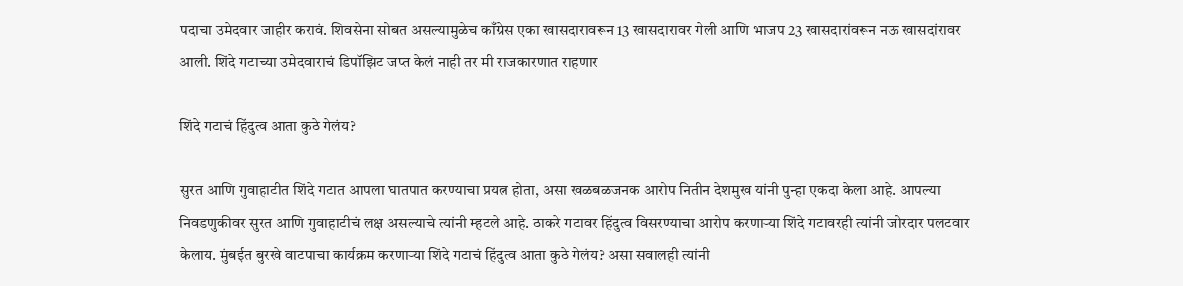पदाचा उमेदवार जाहीर करावं. शिवसेना सोबत असल्यामुळेच काँग्रेस एका खासदारावरून 13 खासदारावर गेली आणि भाजप 23 खासदारांवरून नऊ खासदांरावर आली. शिंदे गटाच्या उमेदवाराचं डिपॉझिट जप्त केलं नाही तर मी राजकारणात राहणार

शिंदे गटाचं हिंदुत्व आता कुठे गेलंय?

सुरत आणि गुवाहाटीत शिंदे गटात आपला घातपात करण्याचा प्रयत्न होता, असा खळबळजनक आरोप नितीन देशमुख यांनी पुन्हा एकदा केला आहे. आपल्या निवडणुकीवर सुरत आणि गुवाहाटीचं लक्ष असल्याचे त्यांनी म्हटले आहे. ठाकरे गटावर हिंदुत्व विसरण्याचा आरोप करणाऱ्या शिंदे गटावरही त्यांनी जोरदार पलटवार केलाय. मुंबईत बुरखे वाटपाचा कार्यक्रम करणाऱ्या शिंदे गटाचं हिंदुत्व आता कुठे गेलंय? असा सवालही त्यांनी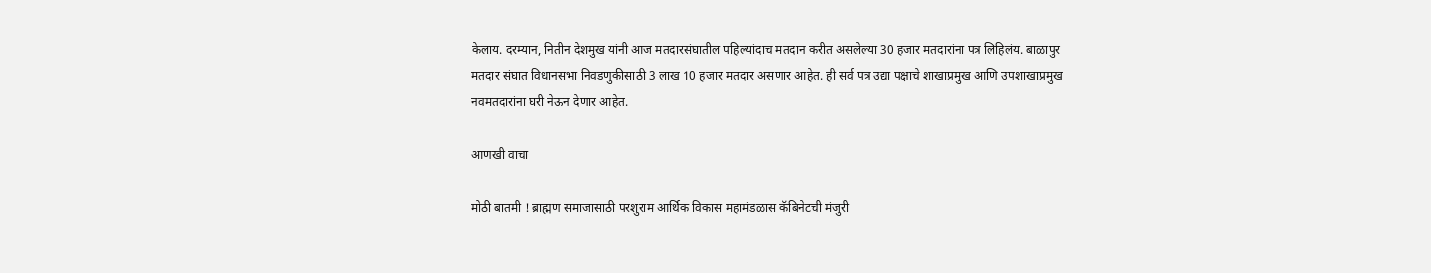केलाय. दरम्यान, नितीन देशमुख यांनी आज मतदारसंघातील पहिल्यांदाच मतदान करीत असलेल्या 30 हजार मतदारांना पत्र लिहिलंय. बाळापुर मतदार संघात विधानसभा निवडणुकीसाठी 3 लाख 10 हजार मतदार असणार आहेत. ही सर्व पत्र उद्या पक्षाचे शाखाप्रमुख आणि उपशाखाप्रमुख नवमतदारांना घरी नेऊन देणार आहेत.

आणखी वाचा

मोठी बातमी ! ब्राह्मण समाजासाठी परशुराम आर्थिक विकास महामंडळास कॅबिनेटची मंजुरी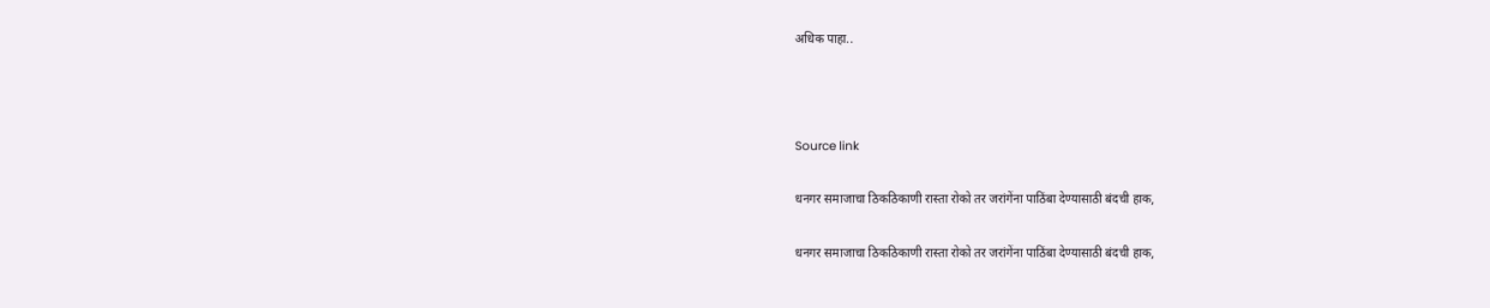अधिक पाहा..



Source link

धनगर समाजाचा ठिकठिकाणी रास्ता रोको तर जरांगेंना पाठिंबा देण्यासाठी बंदची हाक,

धनगर समाजाचा ठिकठिकाणी रास्ता रोको तर जरांगेंना पाठिंबा देण्यासाठी बंदची हाक,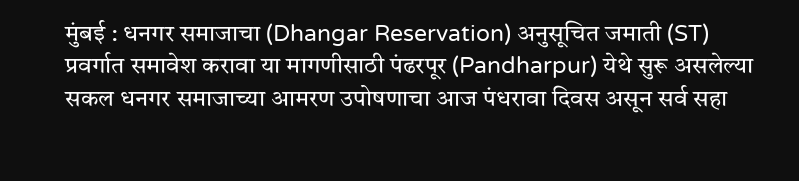मुंबई : धनगर समाजाचा (Dhangar Reservation) अनुसूचित जमाती (ST) प्रवर्गात समावेश करावा या मागणीसाठी पंढरपूर (Pandharpur) येथे सुरू असलेल्या सकल धनगर समाजाच्या आमरण उपोषणाचा आज पंधरावा दिवस असून सर्व सहा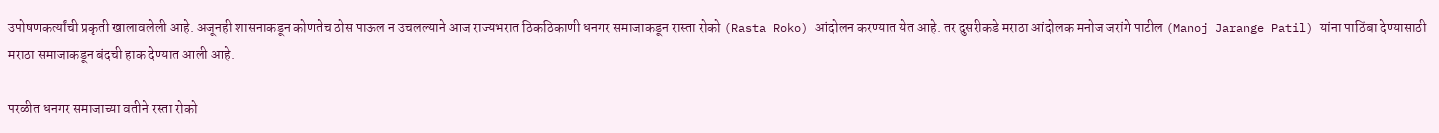उपोषणकर्त्यांची प्रकृती खालावलेली आहे. अजूनही शासनाकडून कोणतेच ठोस पाऊल न उचलल्याने आज राज्यभरात ठिकठिकाणी धनगर समाजाकडून रास्ता रोको (Rasta Roko) आंदोलन करण्यात येत आहे. तर दुसरीकडे मराठा आंदोलक मनोज जरांगे पाटील (Manoj Jarange Patil) यांना पाठिंबा देण्यासाठी मराठा समाजाकडून बंदची हाक देण्यात आली आहे.

परळीत धनगर समाजाच्या वतीने रस्ता रोको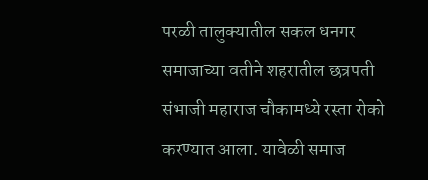परळी तालुक्यातील सकल धनगर समाजाच्या वतीने शहरातील छत्रपती संभाजी महाराज चौकामध्ये रस्ता रोको करण्यात आला. यावेळी समाज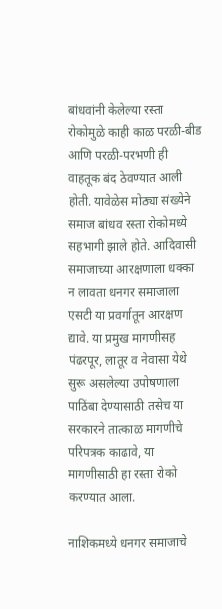बांधवांनी केलेल्या रस्ता रोकोमुळे काही काळ परळी-बीड आणि परळी-परभणी ही वाहतूक बंद ठेवण्यात आली होती. यावेळेस मोठ्या संख्येने समाज बांधव रस्ता रोकोमध्ये सहभागी झाले होते. आदिवासी समाजाच्या आरक्षणाला धक्का न लावता धनगर समाजाला एसटी या प्रवर्गातून आरक्षण द्यावे. या प्रमुख मागणीसह पंढरपूर, लातूर व नेवासा येथे सुरू असलेल्या उपोषणाला पाठिंबा देण्यासाठी तसेच या सरकारने तात्काळ मागणीचे परिपत्रक काढावे, या मागणीसाठी हा रस्ता रोको करण्यात आला.

नाशिकमध्ये धनगर समाजाचे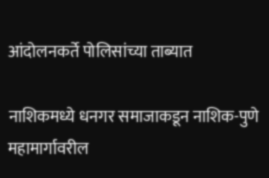आंदोलनकर्ते पोलिसांच्या ताब्यात

नाशिकमध्ये धनगर समाजाकडून नाशिक-पुणे महामार्गावरील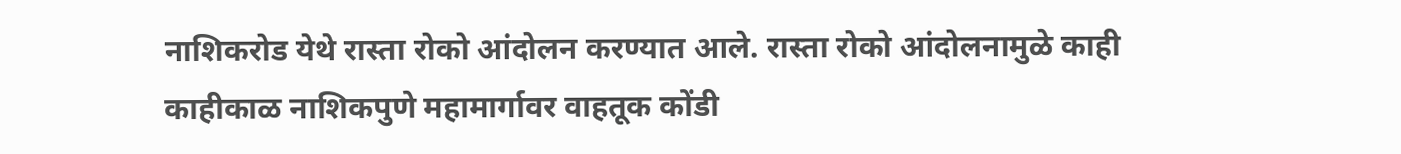नाशिकरोड येथे रास्ता रोको आंदोलन करण्यात आले. रास्ता रोको आंदोलनामुळे काही काहीकाळ नाशिकपुणे महामार्गावर वाहतूक कोंडी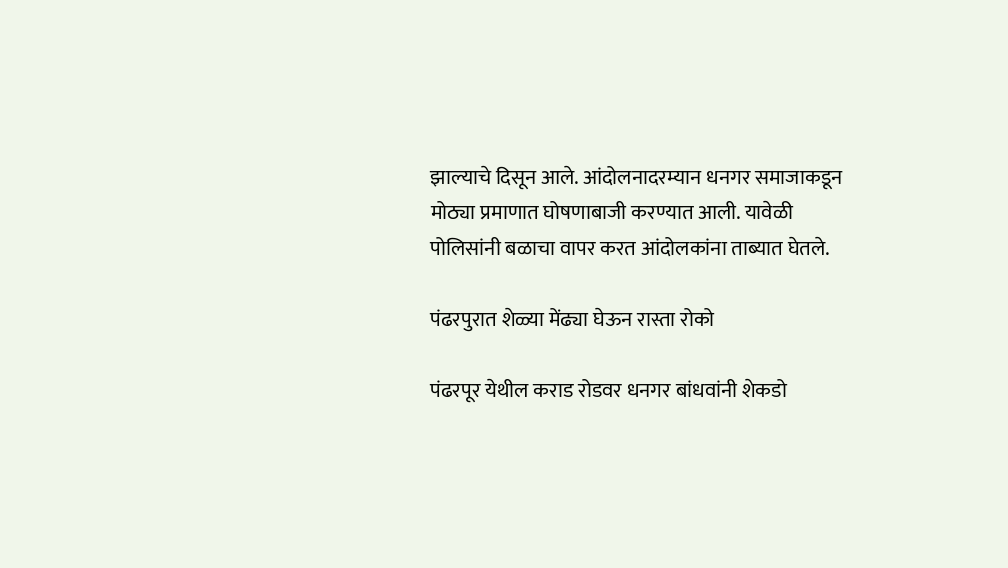झाल्याचे दिसून आले. आंदोलनादरम्यान धनगर समाजाकडून मोठ्या प्रमाणात घोषणाबाजी करण्यात आली. यावेळी पोलिसांनी बळाचा वापर करत आंदोलकांना ताब्यात घेतले.

पंढरपुरात शेळ्या मेंढ्या घेऊन रास्ता रोको

पंढरपूर येथील कराड रोडवर धनगर बांधवांनी शेकडो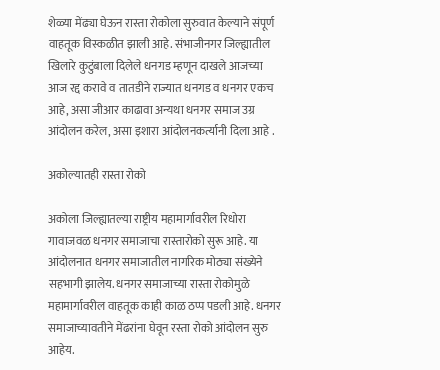शेळ्या मेंढ्या घेऊन रास्ता रोकोला सुरुवात केल्याने संपूर्ण वाहतूक विस्कळीत झाली आहे. संभाजीनगर जिल्ह्यातील खिलारे कुटुंबाला दिलेले धनगड म्हणून दाखले आजच्या आज रद्द करावे व तातडीने राज्यात धनगड व धनगर एकच आहे, असा जीआर काढावा अन्यथा धनगर समाज उग्र आंदोलन करेल, असा इशारा आंदोलनकर्त्यानी दिला आहे .

अकोल्यातही रास्ता रोको

अकोला जिल्ह्यातल्या राष्ट्रीय महामार्गावरील रिधोरा गावाजवळ धनगर समाजाचा रास्तारोको सुरू आहे. या आंदोलनात धनगर समाजातील नागरिक मोठ्या संख्येने सहभागी झालेय. धनगर समाजाच्या रास्ता रोकोमुळे महामार्गावरील वाहतूक काही काळ ठप्प पडली आहे. धनगर समाजाच्यावतीने मेंढरांना घेवून रस्ता रोको आंदोलन सुरु आहेय.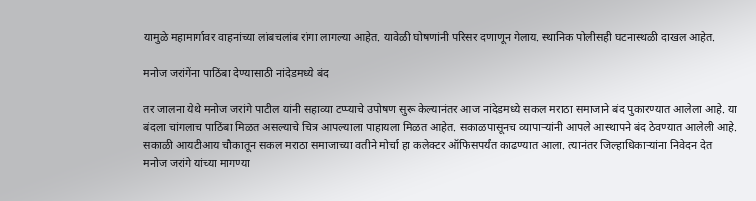यामुळे महामार्गावर वाहनांच्या लांबचलांब रांगा लागल्या आहेत. यावेळी घोषणांनी परिसर दणाणून गेलाय. स्थानिक पोलीसही घटनास्थळी दाखल आहेत.

मनोज जरांगेंना पाठिंबा देण्यासाठी नांदेडमध्ये बंद

तर जालना येथे मनोज जरांगे पाटील यांनी सहाव्या टप्प्याचे उपोषण सुरू केल्यानंतर आज नांदेडमध्ये सकल मराठा समाजाने बंद पुकारण्यात आलेला आहे. या बंदला चांगलाच पाठिंबा मिळत असल्याचे चित्र आपल्याला पाहायला मिळत आहेत. सकाळपासूनच व्यापाऱ्यांनी आपले आस्थापने बंद ठेवण्यात आलेली आहे. सकाळी आयटीआय चौकातून सकल मराठा समाजाच्या वतीने मोर्चा हा कलेक्टर ऑफिसपर्यंत काढण्यात आला. त्यानंतर जिल्हाधिकाऱ्यांना निवेदन देत मनोज जरांगे यांच्या मागण्या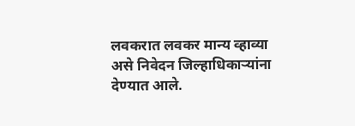लवकरात लवकर मान्य व्हाव्या असे निवेदन जिल्हाधिकार्‍यांना देण्यात आले.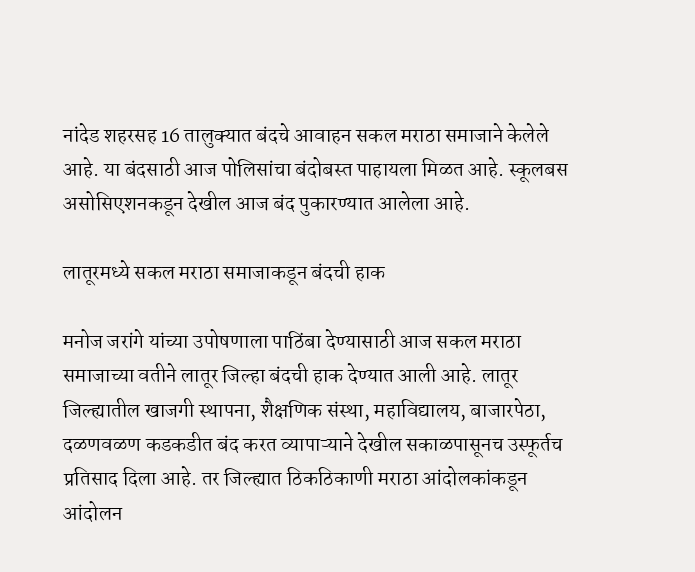नांदेड शहरसह 16 तालुक्यात बंदचे आवाहन सकल मराठा समाजाने केलेले आहे. या बंदसाठी आज पोलिसांचा बंदोबस्त पाहायला मिळत आहे. स्कूलबस असोसिएशनकडून देखील आज बंद पुकारण्यात आलेला आहे.

लातूरमध्ये सकल मराठा समाजाकडून बंदची हाक

मनोज जरांगे यांच्या उपोषणाला पाठिंबा देण्यासाठी आज सकल मराठा समाजाच्या वतीने लातूर जिल्हा बंदची हाक देण्यात आली आहे. लातूर जिल्ह्यातील खाजगी स्थापना, शैक्षणिक संस्था, महाविद्यालय, बाजारपेठा, दळणवळण कडकडीत बंद करत व्यापाऱ्याने देखील सकाळपासूनच उस्फूर्तच प्रतिसाद दिला आहे. तर जिल्ह्यात ठिकठिकाणी मराठा आंदोलकांकडून आंदोलन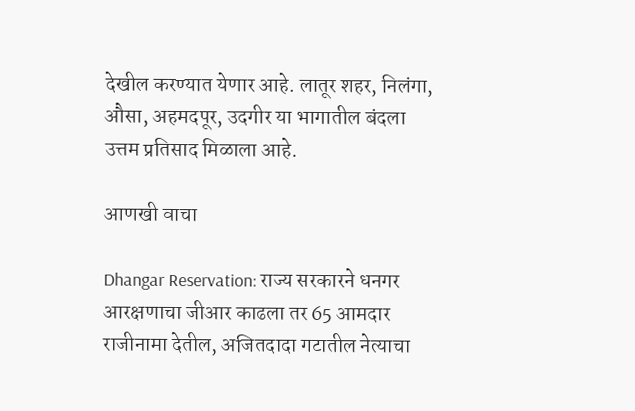देखील करण्यात येणार आहे. लातूर शहर, निलंगा, औसा, अहमदपूर, उदगीर या भागातील बंदला उत्तम प्रतिसाद मिळाला आहे.

आणखी वाचा

Dhangar Reservation: राज्य सरकारने धनगर आरक्षणाचा जीआर काढला तर 65 आमदार राजीनामा देतील, अजितदादा गटातील नेत्याचा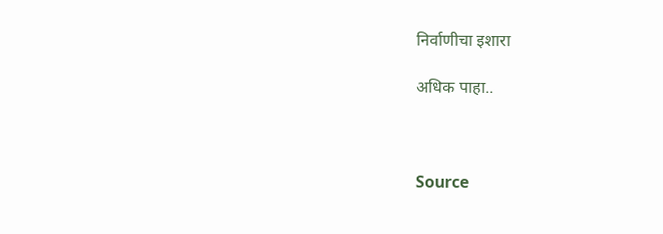निर्वाणीचा इशारा

अधिक पाहा..



Source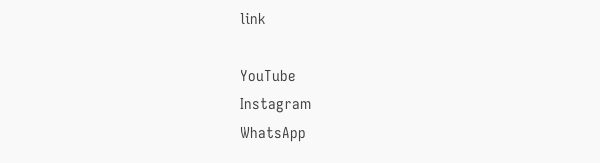link

YouTube
Instagram
WhatsApp